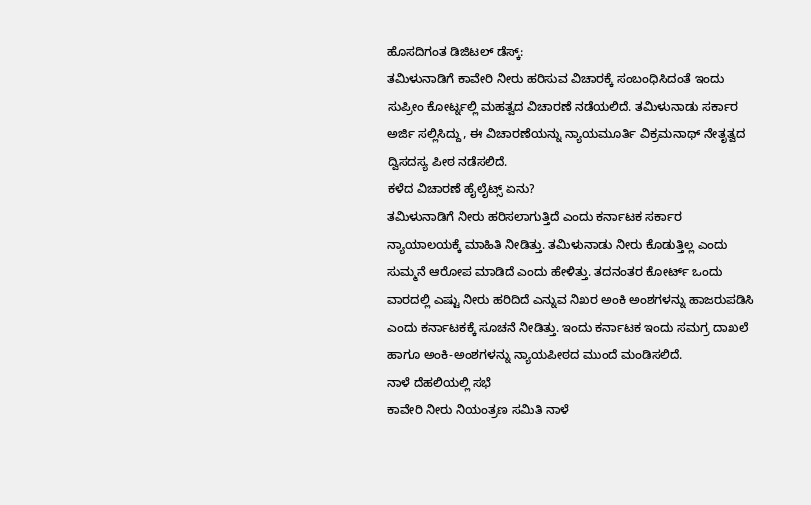ಹೊಸದಿಗಂತ ಡಿಜಿಟಲ್ ಡೆಸ್ಕ್:
ತಮಿಳುನಾಡಿಗೆ ಕಾವೇರಿ ನೀರು ಹರಿಸುವ ವಿಚಾರಕ್ಕೆ ಸಂಬಂಧಿಸಿದಂತೆ ಇಂದು ಸುಪ್ರೀಂ ಕೋರ್ಟ್ನಲ್ಲಿ ಮಹತ್ವದ ವಿಚಾರಣೆ ನಡೆಯಲಿದೆ. ತಮಿಳುನಾಡು ಸರ್ಕಾರ ಅರ್ಜಿ ಸಲ್ಲಿಸಿದ್ದು, ಈ ವಿಚಾರಣೆಯನ್ನು ನ್ಯಾಯಮೂರ್ತಿ ವಿಕ್ರಮನಾಥ್ ನೇತೃತ್ವದ ದ್ವಿಸದಸ್ಯ ಪೀಠ ನಡೆಸಲಿದೆ.
ಕಳೆದ ವಿಚಾರಣೆ ಹೈಲೈಟ್ಸ್ ಏನು?
ತಮಿಳುನಾಡಿಗೆ ನೀರು ಹರಿಸಲಾಗುತ್ತಿದೆ ಎಂದು ಕರ್ನಾಟಕ ಸರ್ಕಾರ ನ್ಯಾಯಾಲಯಕ್ಕೆ ಮಾಹಿತಿ ನೀಡಿತ್ತು. ತಮಿಳುನಾಡು ನೀರು ಕೊಡುತ್ತಿಲ್ಲ ಎಂದು ಸುಮ್ಮನೆ ಆರೋಪ ಮಾಡಿದೆ ಎಂದು ಹೇಳಿತ್ತು. ತದನಂತರ ಕೋರ್ಟ್ ಒಂದು ವಾರದಲ್ಲಿ ಎಷ್ಟು ನೀರು ಹರಿದಿದೆ ಎನ್ನುವ ನಿಖರ ಅಂಕಿ ಅಂಶಗಳನ್ನು ಹಾಜರುಪಡಿಸಿ ಎಂದು ಕರ್ನಾಟಕಕ್ಕೆ ಸೂಚನೆ ನೀಡಿತ್ತು. ಇಂದು ಕರ್ನಾಟಕ ಇಂದು ಸಮಗ್ರ ದಾಖಲೆ ಹಾಗೂ ಅಂಕಿ-ಅಂಶಗಳನ್ನು ನ್ಯಾಯಪೀಠದ ಮುಂದೆ ಮಂಡಿಸಲಿದೆ.
ನಾಳೆ ದೆಹಲಿಯಲ್ಲಿ ಸಭೆ
ಕಾವೇರಿ ನೀರು ನಿಯಂತ್ರಣ ಸಮಿತಿ ನಾಳೆ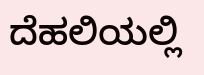ದೆಹಲಿಯಲ್ಲಿ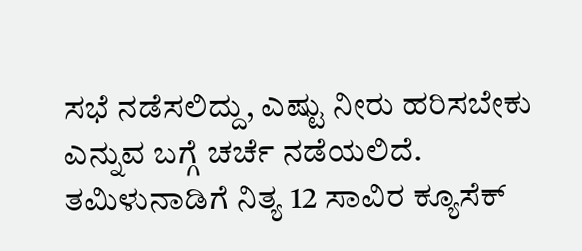ಸಭೆ ನಡೆಸಲಿದ್ದು, ಎಷ್ಟು ನೀರು ಹರಿಸಬೇಕು ಎನ್ನುವ ಬಗ್ಗೆ ಚರ್ಚೆ ನಡೆಯಲಿದೆ. ತಮಿಳುನಾಡಿಗೆ ನಿತ್ಯ 12 ಸಾವಿರ ಕ್ಯೂಸೆಕ್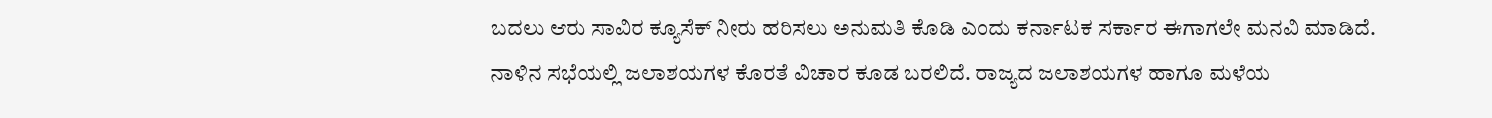ಬದಲು ಆರು ಸಾವಿರ ಕ್ಯೂಸೆಕ್ ನೀರು ಹರಿಸಲು ಅನುಮತಿ ಕೊಡಿ ಎಂದು ಕರ್ನಾಟಕ ಸರ್ಕಾರ ಈಗಾಗಲೇ ಮನವಿ ಮಾಡಿದೆ. ನಾಳಿನ ಸಭೆಯಲ್ಲಿ ಜಲಾಶಯಗಳ ಕೊರತೆ ವಿಚಾರ ಕೂಡ ಬರಲಿದೆ. ರಾಜ್ಯದ ಜಲಾಶಯಗಳ ಹಾಗೂ ಮಳೆಯ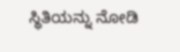ಸ್ಥಿತಿಯನ್ನು ನೋಡಿ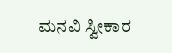ಮನವಿ ಸ್ವೀಕಾರ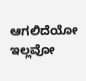ಆಗಲಿದೆಯೋ ಇಲ್ಲವೋ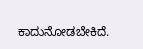ಕಾದುನೋಡಬೇಕಿದೆ.